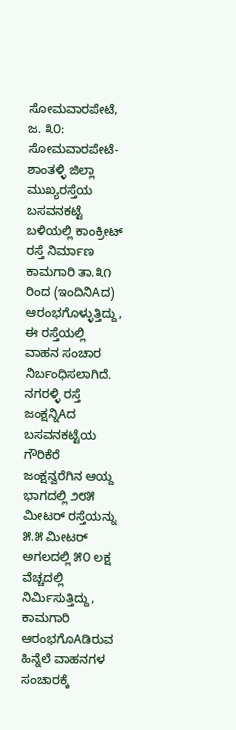ಸೋಮವಾರಪೇಟೆ, ಜ. ೩೦: ಸೋಮವಾರಪೇಟೆ-ಶಾಂತಳ್ಳಿ ಜಿಲ್ಲಾ ಮುಖ್ಯರಸ್ತೆಯ ಬಸವನಕಟ್ಟೆ ಬಳಿಯಲ್ಲಿ ಕಾಂಕ್ರೀಟ್ ರಸ್ತೆ ನಿರ್ಮಾಣ ಕಾಮಗಾರಿ ತಾ.೩೧ ರಿಂದ (ಇಂದಿನಿAದ) ಆರಂಭಗೊಳ್ಳುತ್ತಿದ್ದು, ಈ ರಸ್ತೆಯಲ್ಲಿ ವಾಹನ ಸಂಚಾರ ನಿರ್ಬಂಧಿಸಲಾಗಿದೆ.
ನಗರಳ್ಳಿ ರಸ್ತೆ ಜಂಕ್ಷನ್ನಿAದ ಬಸವನಕಟ್ಟೆಯ ಗೌರಿಕೆರೆ ಜಂಕ್ಷನ್ವರೆಗಿನ ಆಯ್ದ ಭಾಗದಲ್ಲಿ ೨೮೫ ಮೀಟರ್ ರಸ್ತೆಯನ್ನು ೫.೫ ಮೀಟರ್ ಅಗಲದಲ್ಲಿ ೫೦ ಲಕ್ಷ ವೆಚ್ಚದಲ್ಲಿ ನಿರ್ಮಿಸುತ್ತಿದ್ದು, ಕಾಮಗಾರಿ ಆರಂಭಗೊAಡಿರುವ ಹಿನ್ನೆಲೆ ವಾಹನಗಳ ಸಂಚಾರಕ್ಕೆ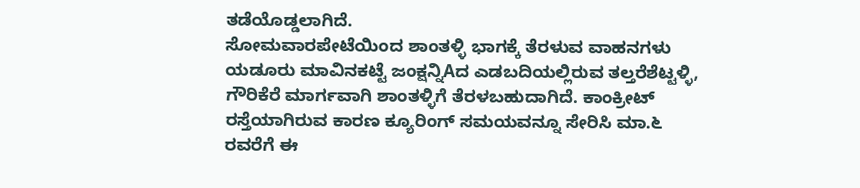ತಡೆಯೊಡ್ಡಲಾಗಿದೆ.
ಸೋಮವಾರಪೇಟೆಯಿಂದ ಶಾಂತಳ್ಳಿ ಭಾಗಕ್ಕೆ ತೆರಳುವ ವಾಹನಗಳು ಯಡೂರು ಮಾವಿನಕಟ್ಟೆ ಜಂಕ್ಷನ್ನಿAದ ಎಡಬದಿಯಲ್ಲಿರುವ ತಲ್ತರೆಶೆಟ್ಟಳ್ಳಿ, ಗೌರಿಕೆರೆ ಮಾರ್ಗವಾಗಿ ಶಾಂತಳ್ಳಿಗೆ ತೆರಳಬಹುದಾಗಿದೆ. ಕಾಂಕ್ರೀಟ್ ರಸ್ತೆಯಾಗಿರುವ ಕಾರಣ ಕ್ಯೂರಿಂಗ್ ಸಮಯವನ್ನೂ ಸೇರಿಸಿ ಮಾ.೬ ರವರೆಗೆ ಈ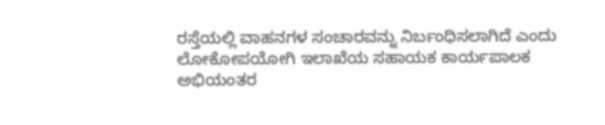ರಸ್ತೆಯಲ್ಲಿ ವಾಹನಗಳ ಸಂಚಾರವನ್ನು ನಿರ್ಬಂಧಿಸಲಾಗಿದೆ ಎಂದು ಲೋಕೋಪಯೋಗಿ ಇಲಾಖೆಯ ಸಹಾಯಕ ಕಾರ್ಯಪಾಲಕ ಅಭಿಯಂತರ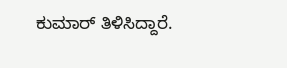ಕುಮಾರ್ ತಿಳಿಸಿದ್ದಾರೆ.